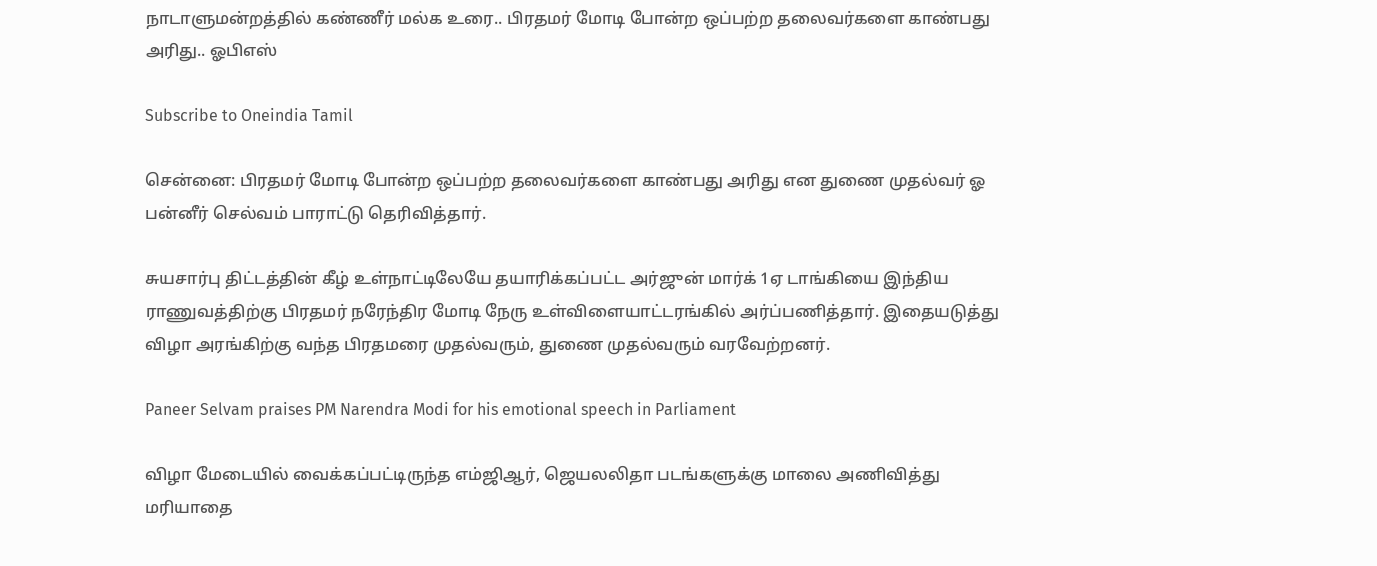நாடாளுமன்றத்தில் கண்ணீர் மல்க உரை.. பிரதமர் மோடி போன்ற ஒப்பற்ற தலைவர்களை காண்பது அரிது.. ஓபிஎஸ்

Subscribe to Oneindia Tamil

சென்னை: பிரதமர் மோடி போன்ற ஒப்பற்ற தலைவர்களை காண்பது அரிது என துணை முதல்வர் ஓ பன்னீர் செல்வம் பாராட்டு தெரிவித்தார்.

சுயசார்பு திட்டத்தின் கீழ் உள்நாட்டிலேயே தயாரிக்கப்பட்ட அர்ஜுன் மார்க் 1ஏ டாங்கியை இந்திய ராணுவத்திற்கு பிரதமர் நரேந்திர மோடி நேரு உள்விளையாட்டரங்கில் அர்ப்பணித்தார். இதையடுத்து விழா அரங்கிற்கு வந்த பிரதமரை முதல்வரும், துணை முதல்வரும் வரவேற்றனர்.

Paneer Selvam praises PM Narendra Modi for his emotional speech in Parliament

விழா மேடையில் வைக்கப்பட்டிருந்த எம்ஜிஆர், ஜெயலலிதா படங்களுக்கு மாலை அணிவித்து மரியாதை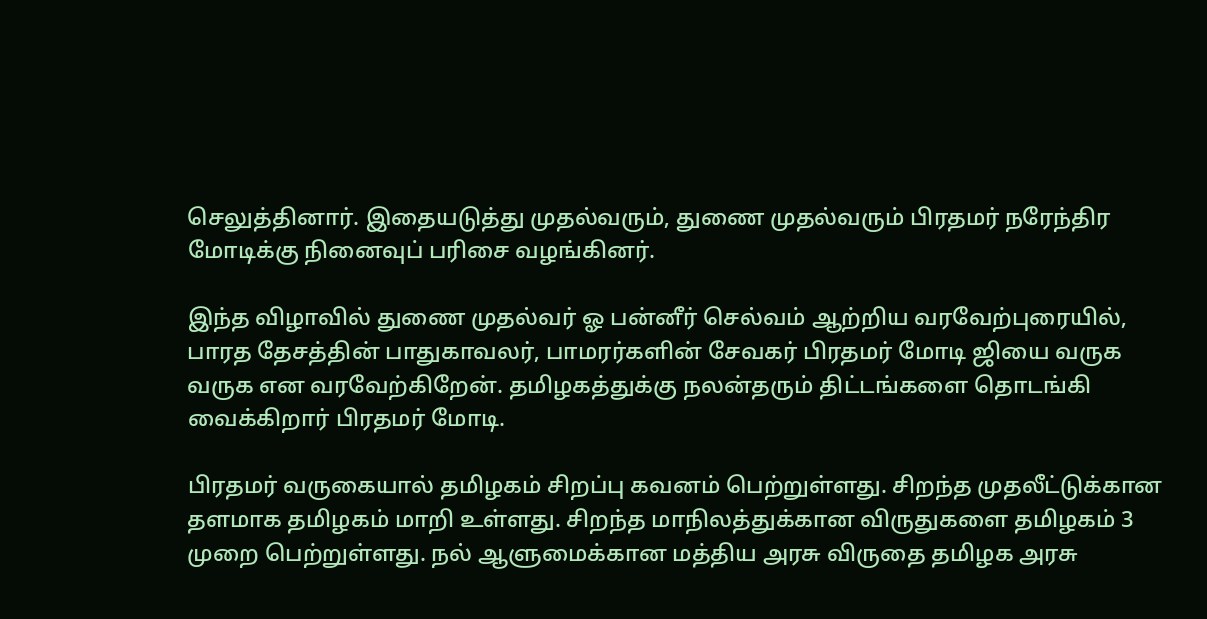செலுத்தினார். இதையடுத்து முதல்வரும், துணை முதல்வரும் பிரதமர் நரேந்திர மோடிக்கு நினைவுப் பரிசை வழங்கினர்.

இந்த விழாவில் துணை முதல்வர் ஓ பன்னீர் செல்வம் ஆற்றிய வரவேற்புரையில், பாரத தேசத்தின் பாதுகாவலர், பாமரர்களின் சேவகர் பிரதமர் மோடி ஜியை வருக வருக என வரவேற்கிறேன். தமிழகத்துக்கு நலன்தரும் திட்டங்களை தொடங்கி வைக்கிறார் பிரதமர் மோடி.

பிரதமர் வருகையால் தமிழகம் சிறப்பு கவனம் பெற்றுள்ளது. சிறந்த முதலீட்டுக்கான தளமாக தமிழகம் மாறி உள்ளது. சிறந்த மாநிலத்துக்கான விருதுகளை தமிழகம் 3 முறை பெற்றுள்ளது. நல் ஆளுமைக்கான மத்திய அரசு விருதை தமிழக அரசு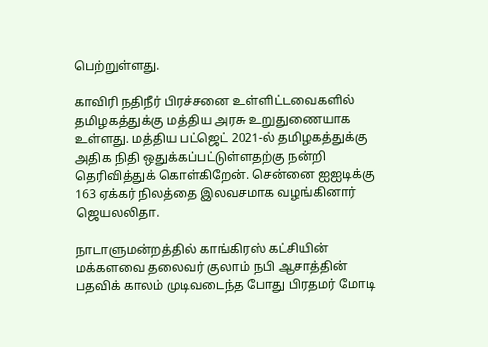பெற்றுள்ளது.

காவிரி நதிநீர் பிரச்சனை உள்ளிட்டவைகளில் தமிழகத்துக்கு மத்திய அரசு உறுதுணையாக உள்ளது. மத்திய பட்ஜெட் 2021-ல் தமிழகத்துக்கு அதிக நிதி ஒதுக்கப்பட்டுள்ளதற்கு நன்றி தெரிவித்துக் கொள்கிறேன். சென்னை ஐஐடிக்கு 163 ஏக்கர் நிலத்தை இலவசமாக வழங்கினார் ஜெயலலிதா.

நாடாளுமன்றத்தில் காங்கிரஸ் கட்சியின் மக்களவை தலைவர் குலாம் நபி ஆசாத்தின் பதவிக் காலம் முடிவடைந்த போது பிரதமர் மோடி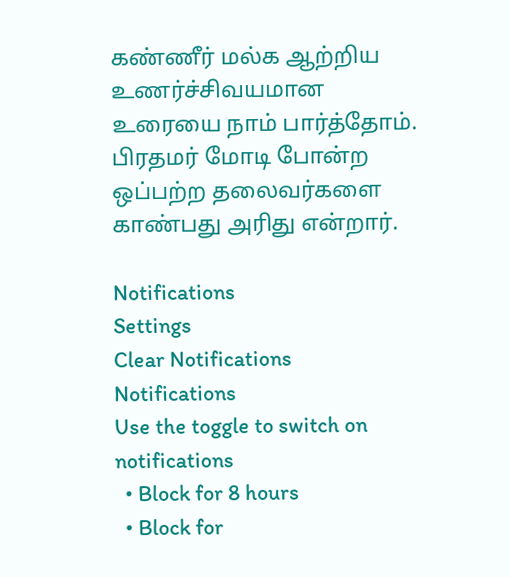கண்ணீர் மல்க ஆற்றிய உணர்ச்சிவயமான உரையை நாம் பார்த்தோம். பிரதமர் மோடி போன்ற ஒப்பற்ற தலைவர்களை காண்பது அரிது என்றார்.

Notifications
Settings
Clear Notifications
Notifications
Use the toggle to switch on notifications
  • Block for 8 hours
  • Block for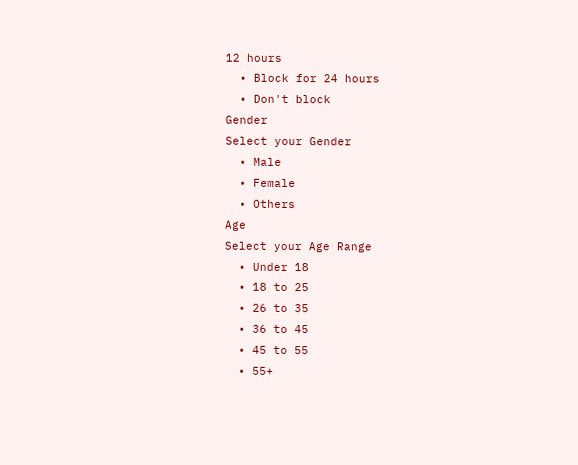12 hours
  • Block for 24 hours
  • Don't block
Gender
Select your Gender
  • Male
  • Female
  • Others
Age
Select your Age Range
  • Under 18
  • 18 to 25
  • 26 to 35
  • 36 to 45
  • 45 to 55
  • 55+